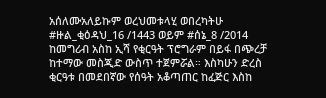አሰለሙአለይኩም ወረህመቱላሂ ወበረካትሁ #ዙል_ቂዕዳህ_16 /1443 ወይም #ሰኔ_8 /2014 ከመግሪብ አስከ ኢሻ የቂርዓት ፕሮግራም በይፋ በጭረቻ ከተማው መስጂድ ውስጥ ተጀምሯል። እስካሁን ድረስ ቂርዓቱ በመደበኛው የሰዓት አቆጣጠር ከፈጅር እስከ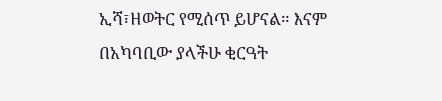ኢሻ፣ዘወትር የሚሰጥ ይሆናል። እናም በአካባቢው ያላችሁ ቂርዓት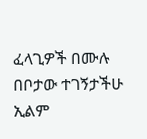ፈላጊዎች በሙሉ በቦታው ተገኝታችሁ ኢልም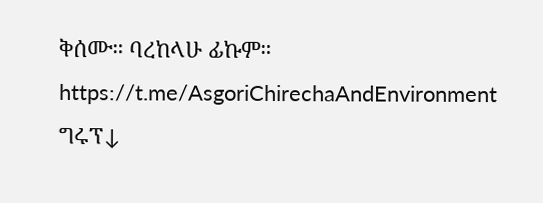ቅሰሙ። ባረከላሁ ፊኩም። https://t.me/AsgoriChirechaAndEnvironment ግሩፕ↓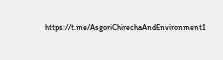https://t.me/AsgoriChirechaAndEnvironment1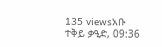135 viewsአቡ ተቅይ ቃዒድ, 09:36